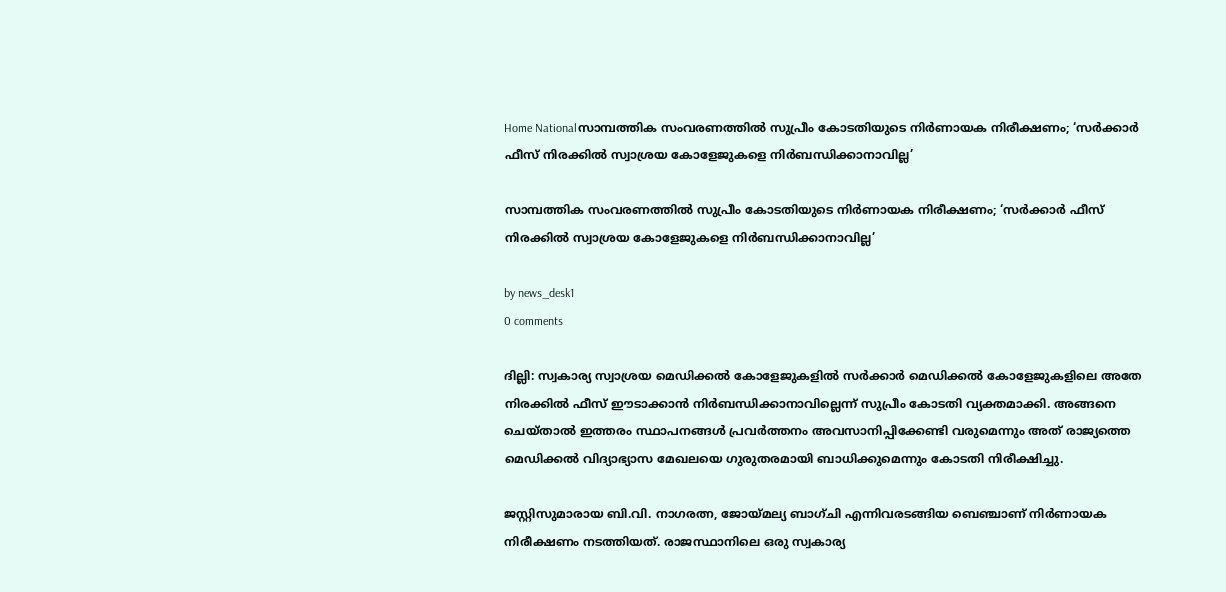Home Nationalസാമ്പത്തിക സംവരണത്തിൽ സുപ്രീം കോടതിയുടെ നിർണായക നിരീക്ഷണം; ‘സർക്കാർ ഫീസ് നിരക്കിൽ സ്വാശ്രയ കോളേജുകളെ നിർബന്ധിക്കാനാവില്ല’

സാമ്പത്തിക സംവരണത്തിൽ സുപ്രീം കോടതിയുടെ നിർണായക നിരീക്ഷണം; ‘സർക്കാർ ഫീസ് നിരക്കിൽ സ്വാശ്രയ കോളേജുകളെ നിർബന്ധിക്കാനാവില്ല’

by news_desk1
0 comments

ദില്ലി: സ്വകാര്യ സ്വാശ്രയ മെഡിക്കൽ കോളേജുകളിൽ സർക്കാർ മെഡിക്കൽ കോളേജുകളിലെ അതേ നിരക്കിൽ ഫീസ് ഈടാക്കാൻ നിർബന്ധിക്കാനാവില്ലെന്ന് സുപ്രീം കോടതി വ്യക്തമാക്കി. അങ്ങനെ ചെയ്താൽ ഇത്തരം സ്ഥാപനങ്ങൾ പ്രവർത്തനം അവസാനിപ്പിക്കേണ്ടി വരുമെന്നും അത് രാജ്യത്തെ മെഡിക്കൽ വിദ്യാഭ്യാസ മേഖലയെ ഗുരുതരമായി ബാധിക്കുമെന്നും കോടതി നിരീക്ഷിച്ചു.

ജസ്റ്റിസുമാരായ ബി.വി. നാഗരത്ന, ജോയ്മല്യ ബാഗ്ചി എന്നിവരടങ്ങിയ ബെഞ്ചാണ് നിർണായക നിരീക്ഷണം നടത്തിയത്. രാജസ്ഥാനിലെ ഒരു സ്വകാര്യ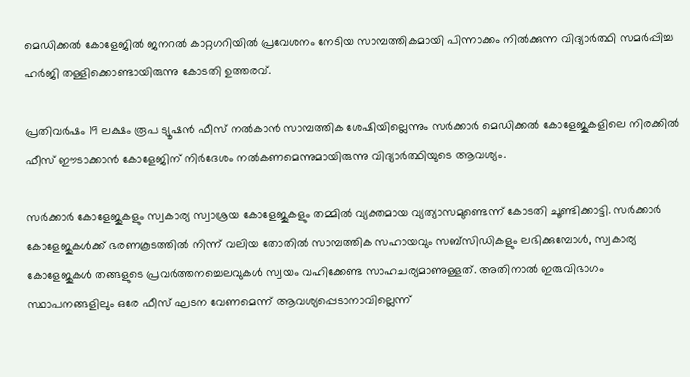മെഡിക്കൽ കോളേജിൽ ജനറൽ കാറ്റഗറിയിൽ പ്രവേശനം നേടിയ സാമ്പത്തികമായി പിന്നാക്കം നിൽക്കുന്ന വിദ്യാർത്ഥി സമർപ്പിച്ച ഹർജി തള്ളിക്കൊണ്ടായിരുന്നു കോടതി ഉത്തരവ്.

പ്രതിവർഷം 19 ലക്ഷം രൂപ ട്യൂഷൻ ഫീസ് നൽകാൻ സാമ്പത്തിക ശേഷിയില്ലെന്നും സർക്കാർ മെഡിക്കൽ കോളേജുകളിലെ നിരക്കിൽ ഫീസ് ഈടാക്കാൻ കോളേജിന് നിർദേശം നൽകണമെന്നുമായിരുന്നു വിദ്യാർത്ഥിയുടെ ആവശ്യം.

സർക്കാർ കോളേജുകളും സ്വകാര്യ സ്വാശ്രയ കോളേജുകളും തമ്മിൽ വ്യക്തമായ വ്യത്യാസമുണ്ടെന്ന് കോടതി ചൂണ്ടിക്കാട്ടി. സർക്കാർ കോളേജുകൾക്ക് ഭരണകൂടത്തിൽ നിന്ന് വലിയ തോതിൽ സാമ്പത്തിക സഹായവും സബ്‌സിഡികളും ലഭിക്കുമ്പോൾ, സ്വകാര്യ കോളേജുകൾ തങ്ങളുടെ പ്രവർത്തനച്ചെലവുകൾ സ്വയം വഹിക്കേണ്ട സാഹചര്യമാണുള്ളത്. അതിനാൽ ഇരുവിഭാഗം സ്ഥാപനങ്ങളിലും ഒരേ ഫീസ് ഘടന വേണമെന്ന് ആവശ്യപ്പെടാനാവില്ലെന്ന്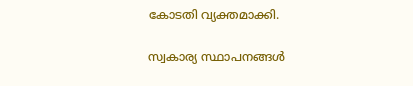കോടതി വ്യക്തമാക്കി.

സ്വകാര്യ സ്ഥാപനങ്ങൾ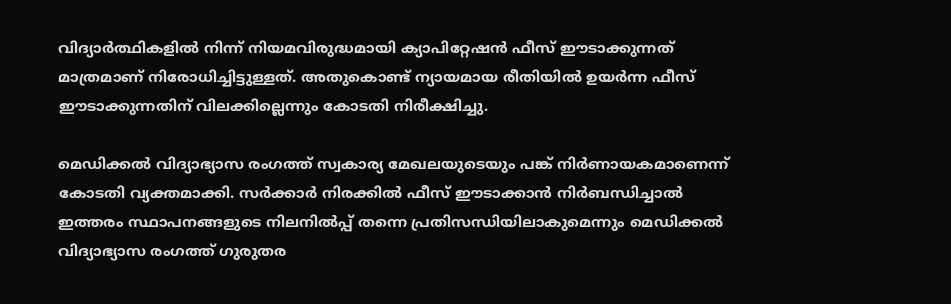വിദ്യാർത്ഥികളിൽ നിന്ന് നിയമവിരുദ്ധമായി ക്യാപിറ്റേഷൻ ഫീസ് ഈടാക്കുന്നത് മാത്രമാണ് നിരോധിച്ചിട്ടുള്ളത്. അതുകൊണ്ട് ന്യായമായ രീതിയിൽ ഉയർന്ന ഫീസ് ഈടാക്കുന്നതിന് വിലക്കില്ലെന്നും കോടതി നിരീക്ഷിച്ചു.

മെഡിക്കൽ വിദ്യാഭ്യാസ രംഗത്ത് സ്വകാര്യ മേഖലയുടെയും പങ്ക് നിർണായകമാണെന്ന് കോടതി വ്യക്തമാക്കി. സർക്കാർ നിരക്കിൽ ഫീസ് ഈടാക്കാൻ നിർബന്ധിച്ചാൽ ഇത്തരം സ്ഥാപനങ്ങളുടെ നിലനിൽപ്പ് തന്നെ പ്രതിസന്ധിയിലാകുമെന്നും മെഡിക്കൽ വിദ്യാഭ്യാസ രംഗത്ത് ഗുരുതര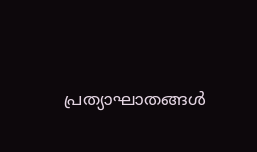പ്രത്യാഘാതങ്ങൾ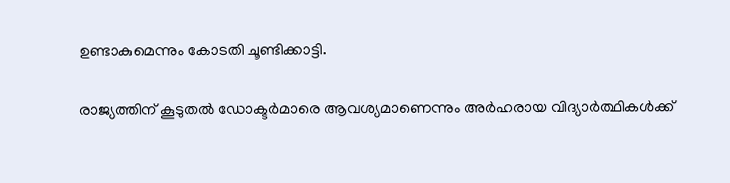ഉണ്ടാകുമെന്നും കോടതി ചൂണ്ടിക്കാട്ടി.

രാജ്യത്തിന് കൂടുതൽ ഡോക്ടർമാരെ ആവശ്യമാണെന്നും അർഹരായ വിദ്യാർത്ഥികൾക്ക്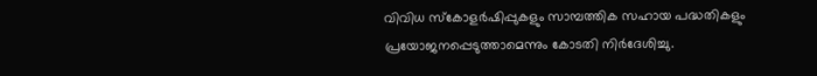വിവിധ സ്കോളർഷിപ്പുകളും സാമ്പത്തിക സഹായ പദ്ധതികളും പ്രയോജനപ്പെടുത്താമെന്നും കോടതി നിർദേശിച്ചു.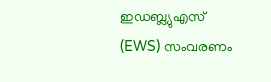ഇഡബ്ല്യുഎസ് (EWS) സംവരണം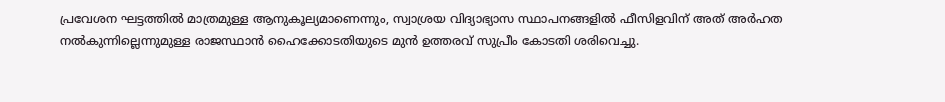പ്രവേശന ഘട്ടത്തിൽ മാത്രമുള്ള ആനുകൂല്യമാണെന്നും, സ്വാശ്രയ വിദ്യാഭ്യാസ സ്ഥാപനങ്ങളിൽ ഫീസിളവിന് അത് അർഹത നൽകുന്നില്ലെന്നുമുള്ള രാജസ്ഥാൻ ഹൈക്കോടതിയുടെ മുൻ ഉത്തരവ് സുപ്രീം കോടതി ശരിവെച്ചു.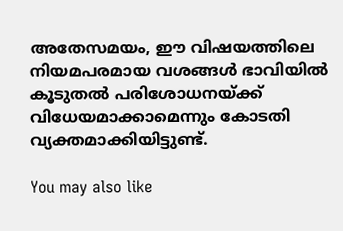അതേസമയം, ഈ വിഷയത്തിലെ നിയമപരമായ വശങ്ങൾ ഭാവിയിൽ കൂടുതൽ പരിശോധനയ്ക്ക് വിധേയമാക്കാമെന്നും കോടതി വ്യക്തമാക്കിയിട്ടുണ്ട്.

You may also like